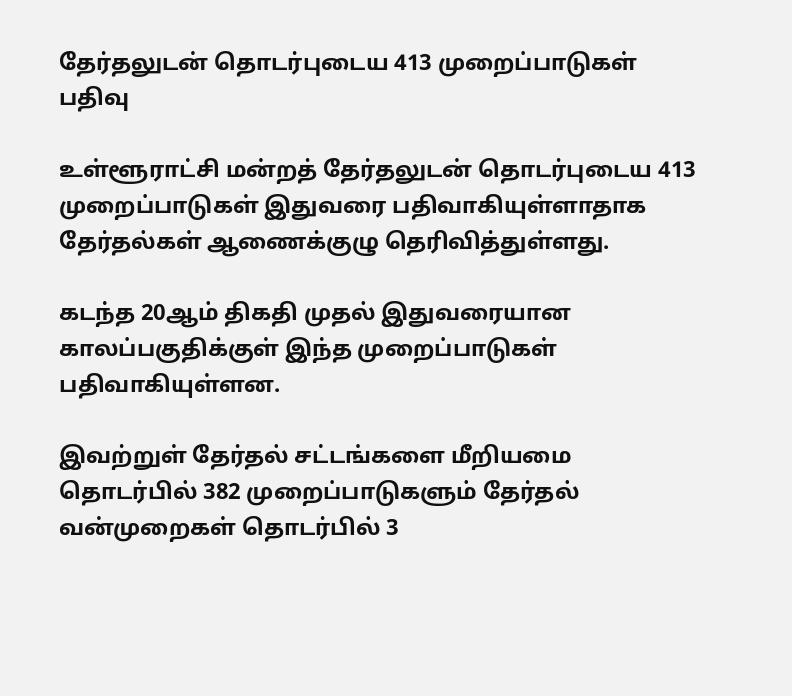தேர்தலுடன் தொடர்புடைய 413 முறைப்பாடுகள் பதிவு

உள்ளூராட்சி மன்றத் தேர்தலுடன் தொடர்புடைய 413 முறைப்பாடுகள் இதுவரை பதிவாகியுள்ளாதாக தேர்தல்கள் ஆணைக்குழு தெரிவித்துள்ளது.

கடந்த 20ஆம் திகதி முதல் இதுவரையான காலப்பகுதிக்குள் இந்த முறைப்பாடுகள் பதிவாகியுள்ளன.

இவற்றுள் தேர்தல் சட்டங்களை மீறியமை தொடர்பில் 382 முறைப்பாடுகளும் தேர்தல் வன்முறைகள் தொடர்பில் 3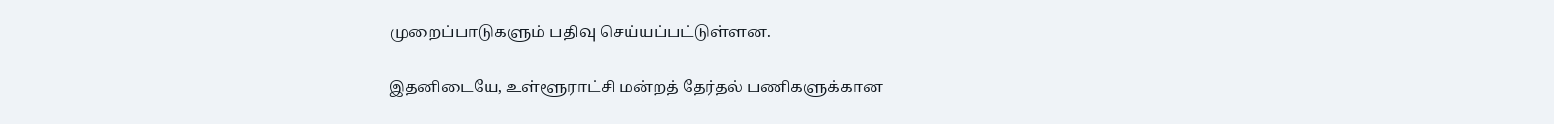முறைப்பாடுகளும் பதிவு செய்யப்பட்டுள்ளன.

இதனிடையே, உள்ளூராட்சி மன்றத் தேர்தல் பணிகளுக்கான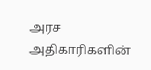அரச அதிகாரிகளின்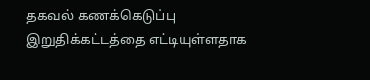தகவல் கணக்கெடுப்பு இறுதிக்கட்டத்தை எட்டியுள்ளதாக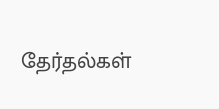தேர்தல்கள்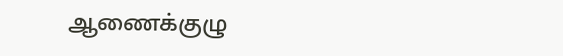ஆணைக்குழு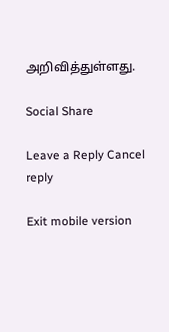அறிவித்துள்ளது.

Social Share

Leave a Reply Cancel reply

Exit mobile version